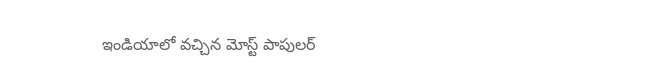ఇండియాలో వచ్చిన మోస్ట్ పాపులర్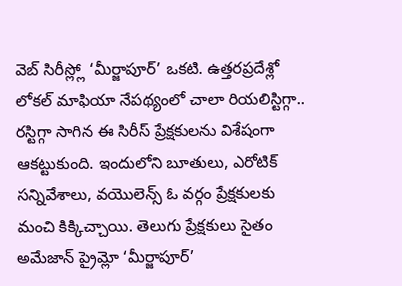వెబ్ సిరీస్ల్లో ‘మీర్జాపూర్’ ఒకటి. ఉత్తరప్రదేశ్లో లోకల్ మాఫియా నేపథ్యంలో చాలా రియలిస్టిగ్గా.. రస్టిగ్గా సాగిన ఈ సిరీస్ ప్రేక్షకులను విశేషంగా ఆకట్టుకుంది. ఇందులోని బూతులు, ఎరోటిక్ సన్నివేశాలు, వయొలెన్స్ ఓ వర్గం ప్రేక్షకులకు మంచి కిక్కిచ్చాయి. తెలుగు ప్రేక్షకులు సైతం అమేజాన్ ప్రైమ్లో ‘మీర్జాపూర్’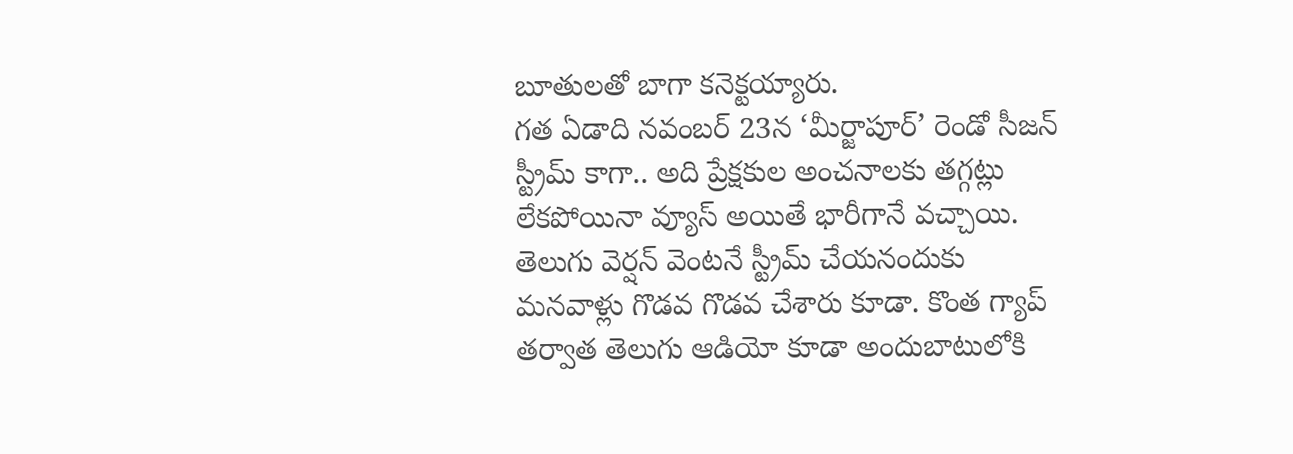బూతులతో బాగా కనెక్టయ్యారు.
గత ఏడాది నవంబర్ 23న ‘మీర్జాపూర్’ రెండో సీజన్ స్ట్రీమ్ కాగా.. అది ప్రేక్షకుల అంచనాలకు తగ్గట్లు లేకపోయినా వ్యూస్ అయితే భారీగానే వచ్చాయి. తెలుగు వెర్షన్ వెంటనే స్ట్రీమ్ చేయనందుకు మనవాళ్లు గొడవ గొడవ చేశారు కూడా. కొంత గ్యాప్ తర్వాత తెలుగు ఆడియో కూడా అందుబాటులోకి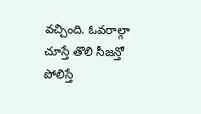వచ్చింది. ఓవరాల్గా చూస్తే తొలి సీజన్తో పోలిస్తే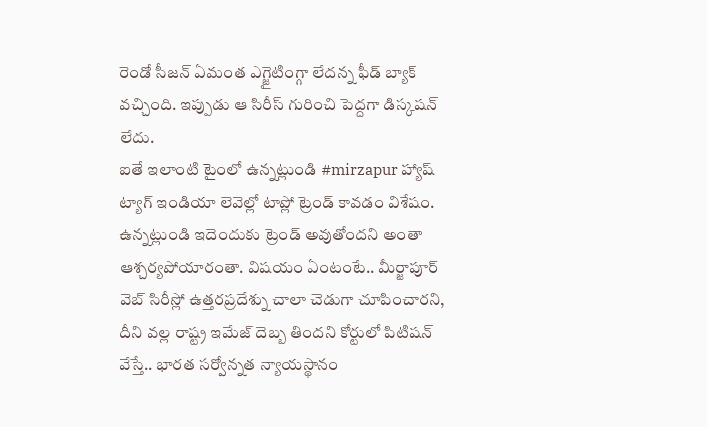రెండో సీజన్ ఏమంత ఎగ్జైటింగ్గా లేదన్న ఫీడ్ బ్యాక్ వచ్చింది. ఇప్పుడు ఆ సిరీస్ గురించి పెద్దగా డిస్కషన్ లేదు.
ఐతే ఇలాంటి టైంలో ఉన్నట్లుండి #mirzapur హ్యాష్ ట్యాగ్ ఇండియా లెవెల్లో టాప్లో ట్రెండ్ కావడం విశేషం. ఉన్నట్లుండి ఇదెందుకు ట్రెండ్ అవుతోందని అంతా ఆశ్చర్యపోయారంతా. విషయం ఏంటంటే.. మీర్జాపూర్ వెబ్ సిరీస్లో ఉత్తరప్రదేశ్ను చాలా చెడుగా చూపించారని, దీని వల్ల రాష్ట్ర ఇమేజ్ దెబ్బ తిందని కోర్టులో పిటిషన్ వేస్తే.. భారత సర్వోన్నత న్యాయస్థానం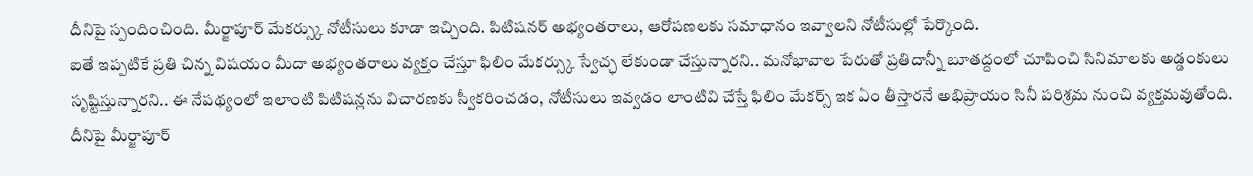దీనిపై స్పందించింది. మీర్జాపూర్ మేకర్స్కు నోటీసులు కూడా ఇచ్చింది. పిటిషనర్ అభ్యంతరాలు, ఆరోపణలకు సమాధానం ఇవ్వాలని నోటీసుల్లో పేర్కొంది.
ఐతే ఇప్పటికే ప్రతి చిన్న విషయం మీదా అభ్యంతరాలు వ్యక్తం చేస్తూ ఫిలిం మేకర్స్కు స్వేచ్ఛ లేకుండా చేస్తున్నారని.. మనోభావాల పేరుతో ప్రతిదాన్నీ బూతద్దంలో చూపించి సినిమాలకు అడ్డంకులు సృష్టిస్తున్నారని.. ఈ నేపథ్యంలో ఇలాంటి పిటిషన్లను విచారణకు స్వీకరించడం, నోటీసులు ఇవ్వడం లాంటివి చేస్తే ఫిలిం మేకర్స్ ఇక ఏం తీస్తారనే అభిప్రాయం సినీ పరిశ్రమ నుంచి వ్యక్తమవుతోంది. దీనిపై మీర్జాపూర్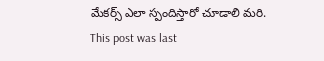మేకర్స్ ఎలా స్పందిస్తారో చూడాలి మరి.
This post was last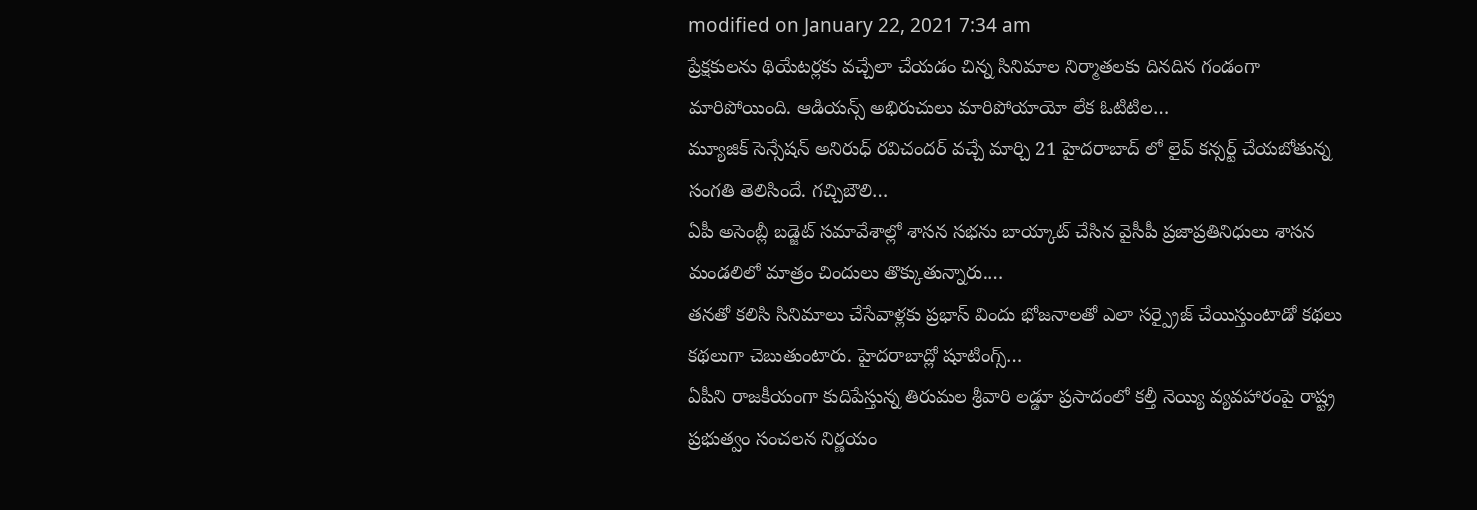modified on January 22, 2021 7:34 am
ప్రేక్షకులను థియేటర్లకు వచ్చేలా చేయడం చిన్న సినిమాల నిర్మాతలకు దినదిన గండంగా మారిపోయింది. ఆడియన్స్ అభిరుచులు మారిపోయాయో లేక ఓటిటిల…
మ్యూజిక్ సెన్సేషన్ అనిరుధ్ రవిచందర్ వచ్చే మార్చి 21 హైదరాబాద్ లో లైవ్ కన్సర్ట్ చేయబోతున్న సంగతి తెలిసిందే. గచ్చిబౌలి…
ఏపీ అసెంబ్లీ బడ్జెట్ సమావేశాల్లో శాసన సభను బాయ్కాట్ చేసిన వైసీపీ ప్రజాప్రతినిధులు శాసన మండలిలో మాత్రం చిందులు తొక్కుతున్నారు.…
తనతో కలిసి సినిమాలు చేసేవాళ్లకు ప్రభాస్ విందు భోజనాలతో ఎలా సర్ప్రైజ్ చేయిస్తుంటాడో కథలు కథలుగా చెబుతుంటారు. హైదరాబాద్లో షూటింగ్స్…
ఏపీని రాజకీయంగా కుదిపేస్తున్న తిరుమల శ్రీవారి లడ్డూ ప్రసాదంలో కల్తీ నెయ్యి వ్యవహారంపై రాష్ట్ర ప్రభుత్వం సంచలన నిర్ణయం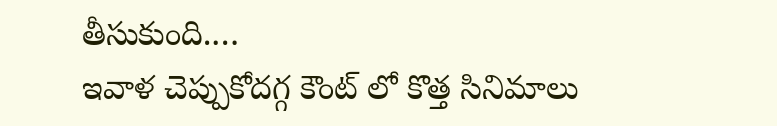తీసుకుంది.…
ఇవాళ చెప్పుకోదగ్గ కౌంట్ లో కొత్త సినిమాలు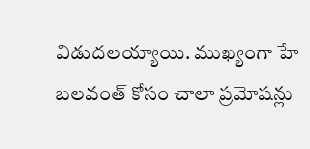విడుదలయ్యాయి. ముఖ్యంగా హే బలవంత్ కోసం చాలా ప్రమోషన్లు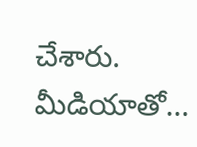చేశారు. మీడియాతో…